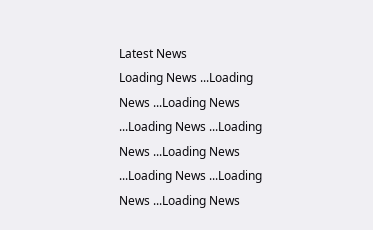Latest News
Loading News ...Loading News ...Loading News ...Loading News ...Loading News ...Loading News ...Loading News ...Loading News ...Loading News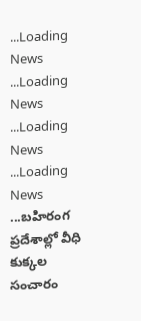...Loading News ...Loading News ...Loading News ...Loading News ...బహిరంగ ప్రదేశాల్లో వీధి కుక్కల సంచారం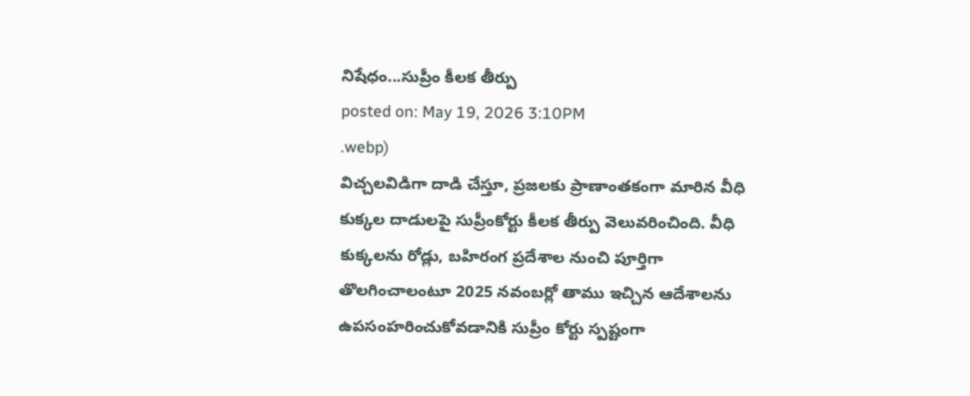నిషేధం...సుప్రీం కీలక తీర్పు
posted on: May 19, 2026 3:10PM
.webp)
విచ్చలవిడిగా దాడి చేస్తూ, ప్రజలకు ప్రాణాంతకంగా మారిన వీధి కుక్కల దాడులపై సుప్రీంకోర్టు కీలక తీర్పు వెలువరించింది. వీధి కుక్కలను రోడ్లు, బహిరంగ ప్రదేశాల నుంచి పూర్తిగా తొలగించాలంటూ 2025 నవంబర్లో తాము ఇచ్చిన ఆదేశాలను ఉపసంహరించుకోవడానికి సుప్రీం కోర్టు స్పష్టంగా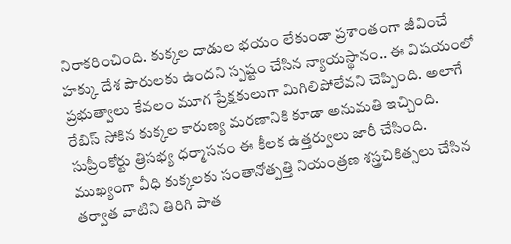నిరాకరించింది. కుక్కల దాడుల భయం లేకుండా ప్రశాంతంగా జీవించే హక్కు దేశ పౌరులకు ఉందని స్పష్టం చేసిన న్యాయస్థానం.. ఈ విషయంలో ప్రభుత్వాలు కేవలం మూగ ప్రేక్షకులుగా మిగిలిపోలేవని చెప్పింది. అలాగే రేబిస్ సోకిన కుక్కల కారుణ్య మరణానికి కూడా అనుమతి ఇచ్చింది. సుప్రీంకోర్టు త్రిసభ్య ధర్మాసనం ఈ కీలక ఉత్తర్వులు జారీ చేసింది.
ముఖ్యంగా వీధి కుక్కలకు సంతానోత్పత్తి నియంత్రణ శస్త్రచికిత్సలు చేసిన తర్వాత వాటిని తిరిగి పాత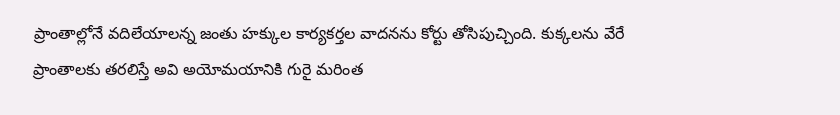ప్రాంతాల్లోనే వదిలేయాలన్న జంతు హక్కుల కార్యకర్తల వాదనను కోర్టు తోసిపుచ్చింది. కుక్కలను వేరే ప్రాంతాలకు తరలిస్తే అవి అయోమయానికి గురై మరింత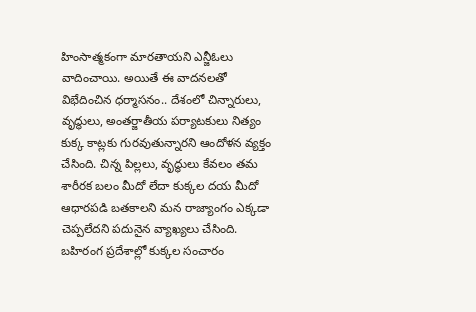హింసాత్మకంగా మారతాయని ఎన్జీఓలు వాదించాయి. అయితే ఈ వాదనలతో విభేదించిన ధర్మాసనం.. దేశంలో చిన్నారులు, వృద్ధులు, అంతర్జాతీయ పర్యాటకులు నిత్యం కుక్క కాట్లకు గురవుతున్నారని ఆందోళన వ్యక్తం చేసింది. చిన్న పిల్లలు, వృద్ధులు కేవలం తమ శారీరక బలం మీదో లేదా కుక్కల దయ మీదో ఆధారపడి బతకాలని మన రాజ్యాంగం ఎక్కడా చెప్పలేదని పదునైన వ్యాఖ్యలు చేసింది. బహిరంగ ప్రదేశాల్లో కుక్కల సంచారం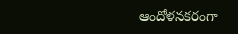ఆందోళనకరంగా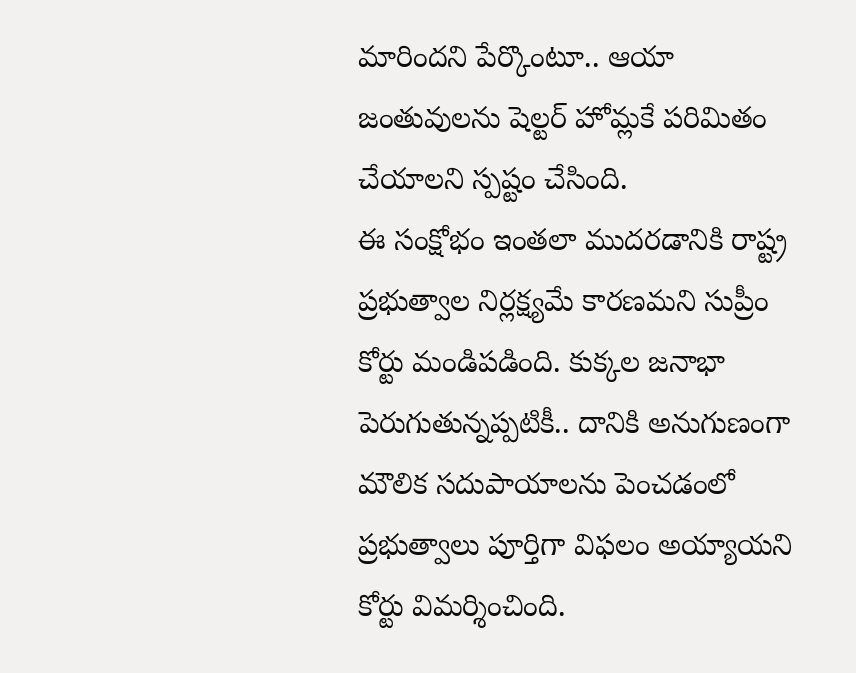మారిందని పేర్కొంటూ.. ఆయా జంతువులను షెల్టర్ హోమ్లకే పరిమితం చేయాలని స్పష్టం చేసింది.
ఈ సంక్షోభం ఇంతలా ముదరడానికి రాష్ట్ర ప్రభుత్వాల నిర్లక్ష్యమే కారణమని సుప్రీం కోర్టు మండిపడింది. కుక్కల జనాభా పెరుగుతున్నప్పటికీ.. దానికి అనుగుణంగా మౌలిక సదుపాయాలను పెంచడంలో ప్రభుత్వాలు పూర్తిగా విఫలం అయ్యాయని కోర్టు విమర్శించింది.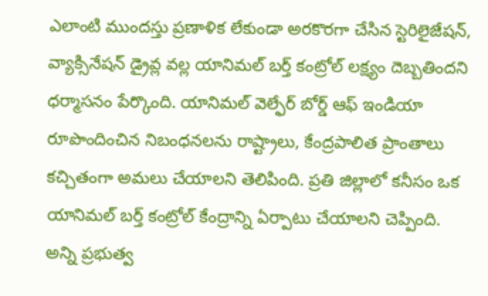ఎలాంటి ముందస్తు ప్రణాళిక లేకుండా అరకొరగా చేసిన స్టెరిలైజేషన్, వ్యాక్సినేషన్ డ్రైవ్ల వల్ల యానిమల్ బర్త్ కంట్రోల్ లక్ష్యం దెబ్బతిందని ధర్మాసనం పేర్కొంది. యానిమల్ వెల్ఫేర్ బోర్డ్ ఆఫ్ ఇండియా రూపొందించిన నిబంధనలను రాష్ట్రాలు, కేంద్రపాలిత ప్రాంతాలు కచ్చితంగా అమలు చేయాలని తెలిపింది. ప్రతి జిల్లాలో కనీసం ఒక యానిమల్ బర్త్ కంట్రోల్ కేంద్రాన్ని ఏర్పాటు చేయాలని చెప్పింది.
అన్ని ప్రభుత్వ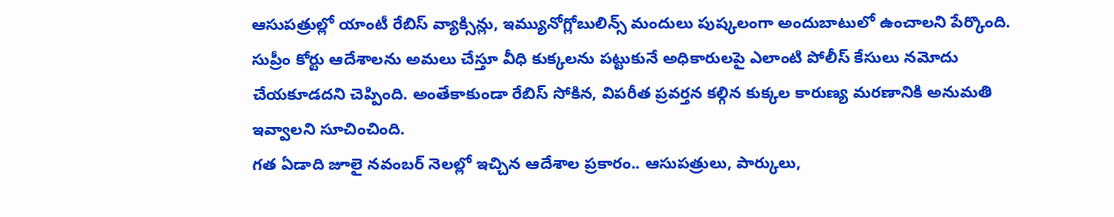ఆసుపత్రుల్లో యాంటీ రేబిస్ వ్యాక్సిన్లు, ఇమ్యునోగ్లోబులిన్స్ మందులు పుష్కలంగా అందుబాటులో ఉంచాలని పేర్కొంది. సుప్రీం కోర్టు ఆదేశాలను అమలు చేస్తూ వీధి కుక్కలను పట్టుకునే అధికారులపై ఎలాంటి పోలీస్ కేసులు నమోదు చేయకూడదని చెప్పింది. అంతేకాకుండా రేబిస్ సోకిన, విపరీత ప్రవర్తన కల్గిన కుక్కల కారుణ్య మరణానికి అనుమతి ఇవ్వాలని సూచించింది.
గత ఏడాది జూలై నవంబర్ నెలల్లో ఇచ్చిన ఆదేశాల ప్రకారం.. ఆసుపత్రులు, పార్కులు,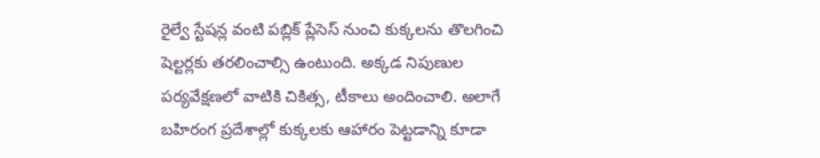రైల్వే స్టేషన్ల వంటి పబ్లిక్ ప్లేసెస్ నుంచి కుక్కలను తొలగించి షెల్టర్లకు తరలించాల్సి ఉంటుంది. అక్కడ నిపుణుల పర్యవేక్షణలో వాటికి చికిత్స, టీకాలు అందించాలి. అలాగే బహిరంగ ప్రదేశాల్లో కుక్కలకు ఆహారం పెట్టడాన్ని కూడా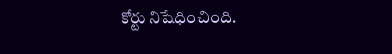కోర్టు నిషేధించింది.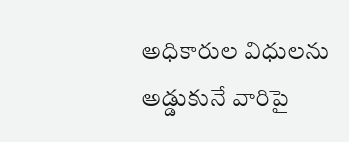అధికారుల విధులను అడ్డుకునే వారిపై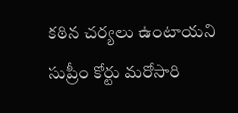కఠిన చర్యలు ఉంటాయని సుప్రీం కోర్టు మరోసారి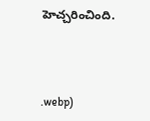హెచ్చరించింది.



.webp)